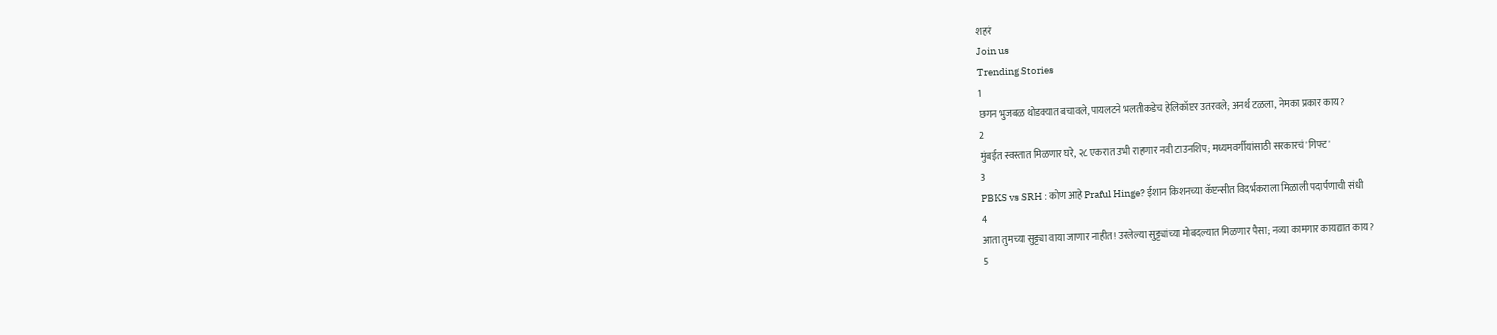शहरं
Join us
Trending Stories
1
छगन भुजबळ थोडक्यात बचावले, पायलटने भलतीकडेच हेलिकॉप्टर उतरवले; अनर्थ टळला, नेमका प्रकार काय?
2
मुंबईत स्वस्तात मिळणार घरे, २८ एकरात उभी राहणार नवी टाउनशिप; मध्यमवर्गीयांसाठी सरकारचं 'गिफ्ट'
3
PBKS vs SRH : कोण आहे Praful Hinge? ईशान किशनच्या कॅप्टन्सीत विदर्भकराला मिळाली पदार्पणाची संधी
4
आता तुमच्या सुट्ट्या वाया जाणार नाहीत! उरलेल्या सुट्ट्यांच्या मोबदल्यात मिळणार पैसा; नव्या कामगार कायद्यात काय?
5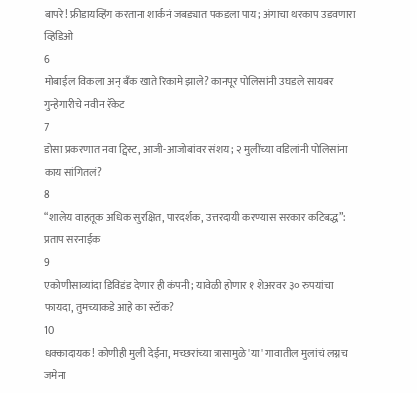बापरे! फ्रीडायव्हिंग करताना शार्कनं जबड्यात पकडला पाय; अंगाचा थरकाप उडवणारा व्हिडिओ
6
मोबाईल विकला अन् बँक खाते रिकामे झाले? कानपूर पोलिसांनी उघडले सायबर गुन्हेगारीचे नवीन रॅकेट
7
डोसा प्रकरणात नवा ट्विस्ट, आजी-आजोबांवर संशय; २ मुलींच्या वडिलांनी पोलिसांना काय सांगितलं?
8
“शालेय वाहतूक अधिक सुरक्षित, पारदर्शक, उत्तरदायी करण्यास सरकार कटिबद्ध”: प्रताप सरनाईक
9
एकोणीसाव्यांदा डिविडंड देणार ही कंपनी; यावेळी होणार १ शेअरवर ३० रुपयांचा फायदा, तुमच्याकडे आहे का स्टॉक?
10
धक्कादायक! कोणीही मुली देईना, मच्छरांच्या त्रासामुळे 'या' गावातील मुलांचं लग्नच जमेना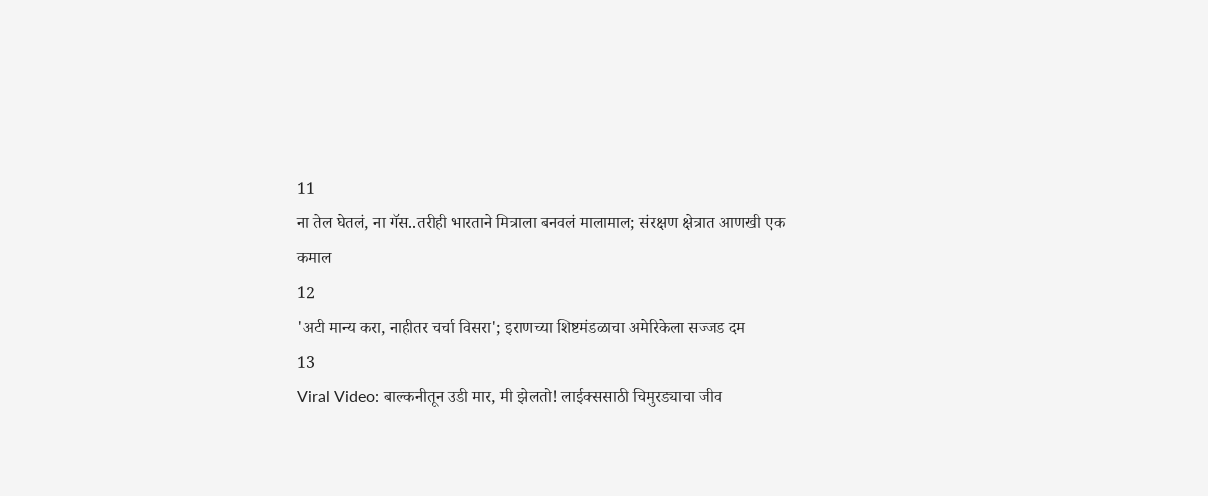11
ना तेल घेतलं, ना गॅस..तरीही भारताने मित्राला बनवलं मालामाल; संरक्षण क्षेत्रात आणखी एक कमाल
12
'अटी मान्य करा, नाहीतर चर्चा विसरा'; इराणच्या शिष्टमंडळाचा अमेरिकेला सज्जड दम
13
Viral Video: बाल्कनीतून उडी मार, मी झेलतो! लाईक्ससाठी चिमुरड्याचा जीव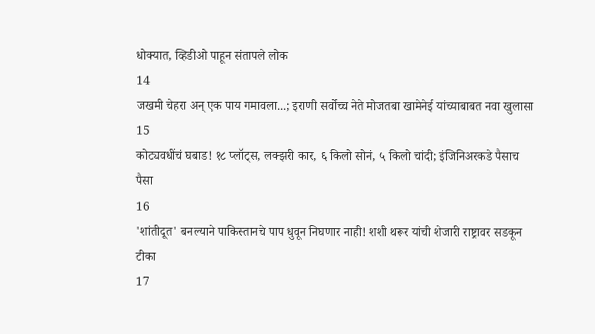धोक्यात, व्हिडीओ पाहून संतापले लोक
14
जखमी चेहरा अन् एक पाय गमावला...; इराणी सर्वोच्च नेते मोजतबा खामेनेई यांच्याबाबत नवा खुलासा
15
कोट्यवधींचं घबाड! १८ प्लॉट्स, लक्झरी कार, ६ किलो सोनं, ५ किलो चांदी; इंजिनिअरकडे पैसाच पैसा
16
'शांतीदूत' बनल्याने पाकिस्तानचे पाप धुवून निघणार नाही! शशी थरूर यांची शेजारी राष्ट्रावर सडकून टीका
17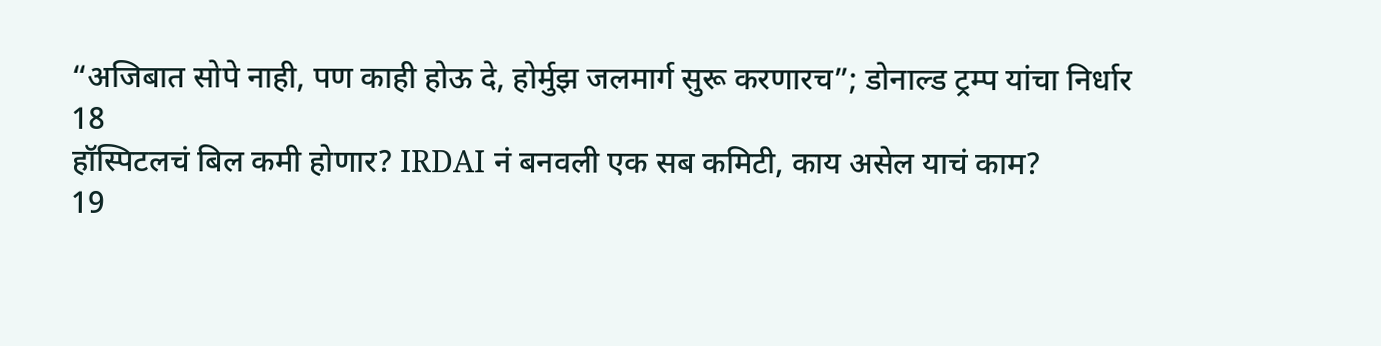“अजिबात सोपे नाही, पण काही होऊ दे, होर्मुझ जलमार्ग सुरू करणारच”; डोनाल्ड ट्रम्प यांचा निर्धार
18
हॉस्पिटलचं बिल कमी होणार? IRDAI नं बनवली एक सब कमिटी, काय असेल याचं काम?
19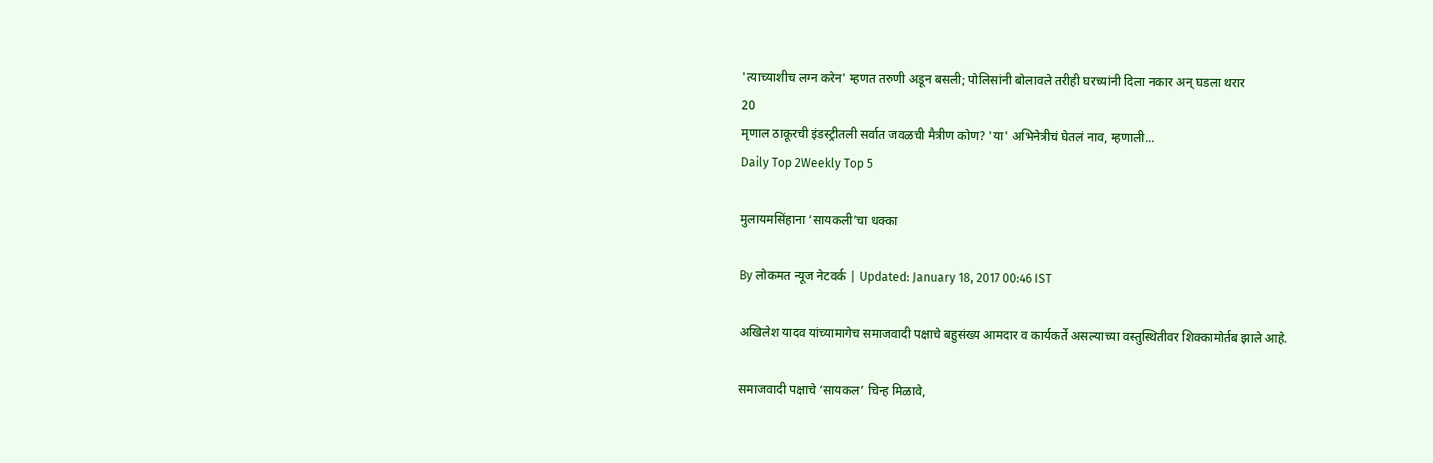'त्याच्याशीच लग्न करेन' म्हणत तरुणी अडून बसली; पोलिसांनी बोलावले तरीही घरच्यांनी दिला नकार अन् घडला थरार
20
मृणाल ठाकूरची इंडस्ट्रीतली सर्वात जवळची मैत्रीण कोण? 'या' अभिनेत्रीचं घेतलं नाव, म्हणाली...
Daily Top 2Weekly Top 5

मुलायमसिंहाना ‘सायकली’चा धक्का

By लोकमत न्यूज नेटवर्क | Updated: January 18, 2017 00:46 IST

अखिलेश यादव यांच्यामागेच समाजवादी पक्षाचे बहुसंख्य आमदार व कार्यकर्ते असल्याच्या वस्तुस्थितीवर शिक्कामोर्तब झाले आहे.

समाजवादी पक्षाचे ‘सायकल’ चिन्ह मिळावे,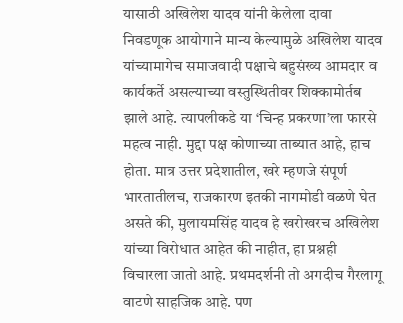यासाठी अखिलेश यादव यांनी केलेला दावा निवडणूक आयोगाने मान्य केल्यामुळे अखिलेश यादव यांच्यामागेच समाजवादी पक्षाचे बहुसंख्य आमदार व कार्यकर्ते असल्याच्या वस्तुस्थितीवर शिक्कामोर्तब झाले आहे. त्यापलीकडे या ‘चिन्ह प्रकरणा’ला फारसे महत्व नाही. मुद्दा पक्ष कोणाच्या ताब्यात आहे, हाच होता. मात्र उत्तर प्रदेशातील, खरे म्हणजे संपूर्ण भारतातीलच, राजकारण इतकी नागमोडी वळणे घेत असते की, मुलायमसिंह यादव हे खरोखरच अखिलेश यांच्या विरोधात आहेत की नाहीत, हा प्रश्नही विचारला जातो आहे. प्रथमदर्शनी तो अगदीच गैरलागू वाटणे साहजिक आहे. पण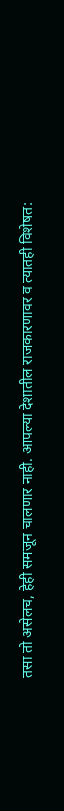तसा तो असेलच, हेही समजून चालणार नाही. आपल्या देशातील राजकारणावर व त्यातही विशेषत: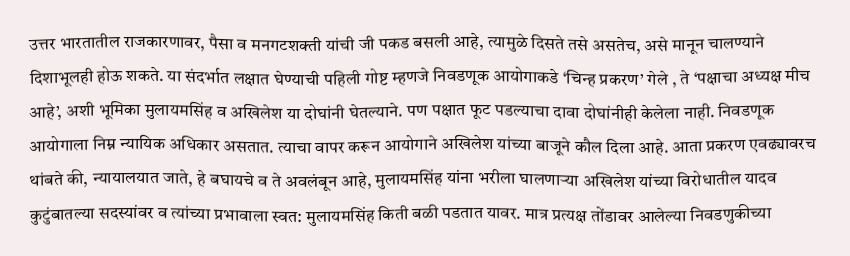उत्तर भारतातील राजकारणावर, पैसा व मनगटशक्ती यांची जी पकड बसली आहे, त्यामुळे दिसते तसे असतेच, असे मानून चालण्याने दिशाभूलही होऊ शकते. या संदर्भात लक्षात घेण्याची पहिली गोष्ट म्हणजे निवडणूक आयोगाकडे ‘चिन्ह प्रकरण’ गेले , ते ‘पक्षाचा अध्यक्ष मीच आहे’, अशी भूमिका मुलायमसिंह व अखिलेश या दोघांनी घेतल्याने. पण पक्षात फूट पडल्याचा दावा दोघांनीही केलेला नाही. निवडणूक आयोगाला निम्न न्यायिक अधिकार असतात. त्याचा वापर करून आयोगाने अखिलेश यांच्या बाजूने कौल दिला आहे. आता प्रकरण एवढ्यावरच थांबते की, न्यायालयात जाते, हे बघायचे व ते अवलंबून आहे, मुलायमसिंह यांना भरीला घालणाऱ्या अखिलेश यांच्या विरोधातील यादव कुटुंबातल्या सदस्यांवर व त्यांच्या प्रभावाला स्वत: मुलायमसिंह किती बळी पडतात यावर. मात्र प्रत्यक्ष तोंडावर आलेल्या निवडणुकीच्या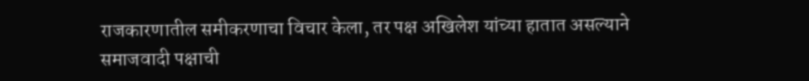राजकारणातील समीकरणाचा विचार केला, तर पक्ष अखिलेश यांच्या हातात असल्याने समाजवादी पक्षाची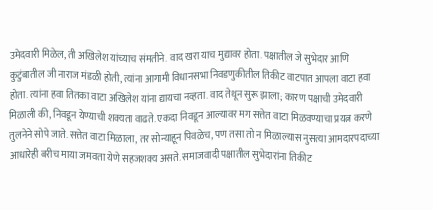उमेदवारी मिळेल, ती अखिलेश यांच्याच संमतीने. वाद खरा याच मुद्यावर होता. पक्षातील जे सुभेदार आणि कुटुंबातील जी नाराज मंडळी होती, त्यांना आगामी विधानसभा निवडणुकीतील तिकीट वाटपात आपला वाटा हवा होता. त्यांना हवा तितका वाटा अखिलेश यांना द्यायचा नव्हता. वाद तेथून सुरू झाला; कारण पक्षाची उमेदवारी मिळाली की, निवडून येण्याची शक्यता वाढते. एकदा निवडून आल्यावर मग सत्तेत वाटा मिळवण्याचा प्रयत्न करणे तुलनेने सोपे जाते. सत्तेत वाटा मिळाला, तर सोन्याहून पिवळेच, पण तसा तो न मिळाल्यास नुसत्या आमदारपदाच्या आधारेही बरीच माया जमवता येणे सहजशक्य असते. समाजवादी पक्षातील सुभेदारांना तिकीट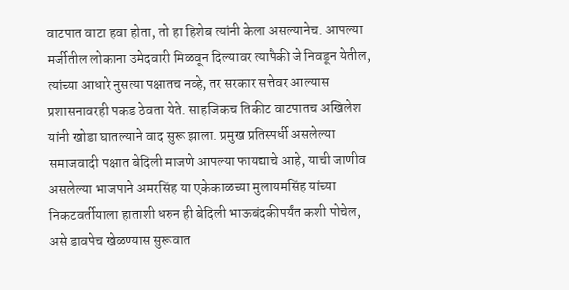वाटपात वाटा हवा होता, तो हा हिशेब त्यांनी केला असल्यानेच. आपल्या मर्जीतील लोकाना उमेदवारी मिळवून दिल्यावर त्यापैकी जे निवडून येतील, त्यांच्या आधारे नुसत्या पक्षातच नव्हे, तर सरकार सत्तेवर आल्यास प्रशासनावरही पकड ठेवता येते. साहजिकच तिकीट वाटपातच अखिलेश यांनी खोडा घातल्याने वाद सुरू झाला. प्रमुख प्रतिस्पर्धी असलेल्या समाजवादी पक्षात बेदिली माजणे आपल्या फायद्याचे आहे, याची जाणीव असलेल्या भाजपाने अमरसिंह या एकेकाळच्या मुलायमसिंह यांच्या निकटवर्तीयाला हाताशी धरुन ही बेदिली भाऊबंदकीपर्यंत कशी पोचेल, असे डावपेच खेळण्यास सुरूवात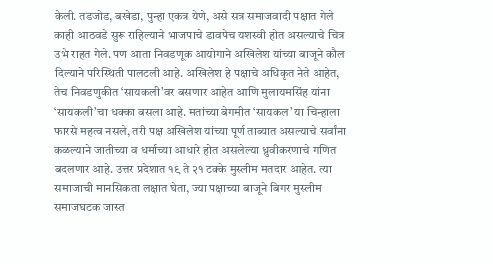केली. तडजोड, बखेडा, पुन्हा एकत्र येणे, असे सत्र समाजवादी पक्षात गेले काही आठवडे सुरू राहिल्याने भाजपाचे डावपेच यशस्वी होत असल्याचे चित्र उभे राहत गेले. पण आता निवडणूक आयोगाने अखिलेश यांच्या बाजूने कौल दिल्याने परिस्थिती पालटली आहे. अखिलेश हे पक्षाचे अधिकृत नेते आहेत, तेच निवडणुकीत ‘सायकली’वर बसणार आहेत आणि मुलायमसिंह यांना ‘सायकली’चा धक्का बसला आहे. मतांच्या बेगमीत ‘सायकल’ या चिन्हाला फारसे महत्व नसले, तरी पक्ष अखिलेश यांच्या पूर्ण ताब्यात असल्याचे सर्वांना कळल्याने जातीच्या व धर्माच्या आधारे होत असलेल्या ध्रुवीकरणाचे गणित बदलणार आहे. उत्तर प्रदेशात १९ ते २१ टक्के मुस्लीम मतदार आहेत. त्या समाजाची मानसिकता लक्षात घेता, ज्या पक्षाच्या बाजूने बिगर मुस्लीम समाजघटक जास्त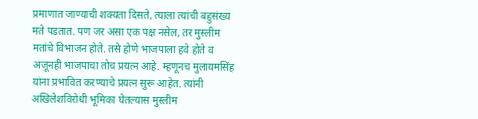प्रमाणात जाण्याची शक्यता दिसते, त्याला त्यांची बहुसंख्य मते पडतात. पण जर असा एक पक्ष नसेल, तर मुस्लीम मतांचे विभाजन होते. तसे होणे भाजपाला हवे होते व अजूनही भाजपाचा तोच प्रयत्न आहे. म्हणूनच मुलायमसिंह यांना प्रभावित करण्याचे प्रयत्न सुरू आहेत. त्यांनी अखिलेशविरोधी भूमिका घेतल्यास मुस्लीम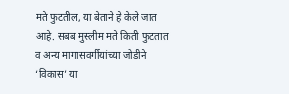मते फुटतील, या बेताने हे केले जात आहे. सबब मुस्लीम मते किती फुटतात व अन्य मागासवर्गीयांच्या जोडीने ‘विकास’ या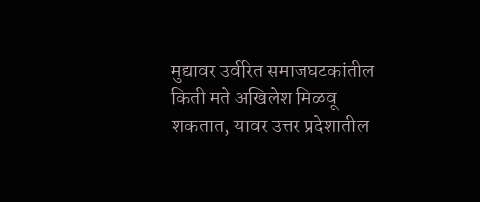मुद्यावर उर्वरित समाजघटकांतील किती मते अखिलेश मिळवू शकतात, यावर उत्तर प्रदेशातील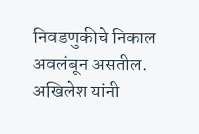निवडणुकीचे निकाल अवलंबून असतील. अखिलेश यांनी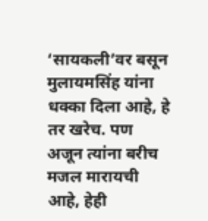‘सायकली’वर बसून मुलायमसिंह यांना धक्का दिला आहे, हे तर खरेच. पण अजून त्यांना बरीच मजल मारायची आहे, हेही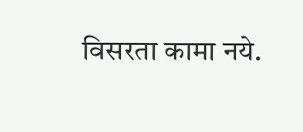विसरता कामा नये.